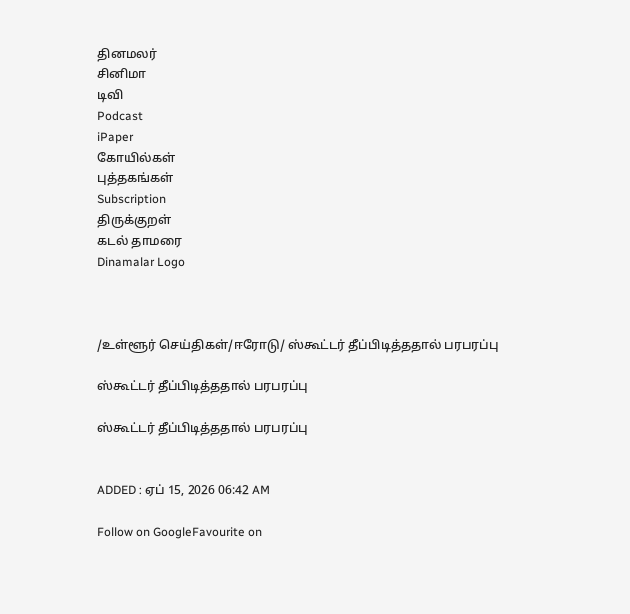தினமலர்
சினிமா
டிவி
Podcast
iPaper
கோயில்கள்
புத்தகங்கள்
Subscription
திருக்குறள்
கடல் தாமரை
Dinamalar Logo



/உள்ளூர் செய்திகள்/ஈரோடு/ ஸ்கூட்டர் தீப்பிடித்ததால் பரபரப்பு

ஸ்கூட்டர் தீப்பிடித்ததால் பரபரப்பு

ஸ்கூட்டர் தீப்பிடித்ததால் பரபரப்பு


ADDED : ஏப் 15, 2026 06:42 AM

Follow on GoogleFavourite on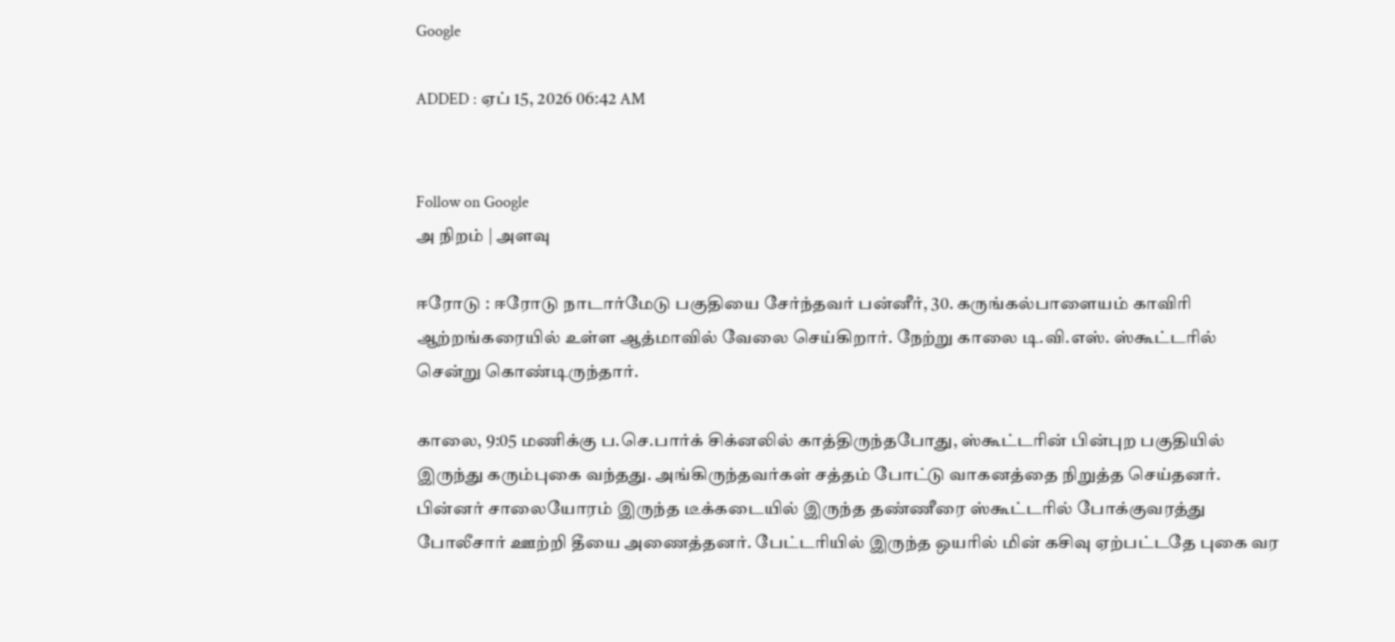Google

ADDED : ஏப் 15, 2026 06:42 AM


Follow on Google
அ நிறம் | அளவு

ஈரோடு : ஈரோடு நாடார்மேடு பகுதியை சேர்ந்தவர் பன்னீர், 30. கருங்கல்பாளையம் காவிரி ஆற்றங்கரையில் உள்ள ஆத்மாவில் வேலை செய்கிறார். நேற்று காலை டி.வி.எஸ். ஸ்கூட்டரில் சென்று கொண்டிருந்தார்.

காலை, 9:05 மணிக்கு ப.செ.பார்க் சிக்னலில் காத்திருந்தபோது, ஸ்கூட்டரின் பின்புற பகுதியில் இருந்து கரும்புகை வந்தது. அங்கிருந்தவர்கள் சத்தம் போட்டு வாகனத்தை நிறுத்த செய்தனர். பின்னர் சாலையோரம் இருந்த டீக்கடையில் இருந்த தண்ணீரை ஸ்கூட்டரில் போக்குவரத்து போலீசார் ஊற்றி தீயை அணைத்தனர். பேட்டரியில் இருந்த ஒயரில் மின் கசிவு ஏற்பட்டதே புகை வர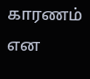காரணம் என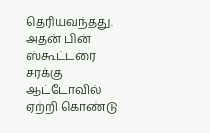தெரியவந்தது. அதன் பின் ஸ்கூட்டரை சரக்கு ஆட்டோவில் ஏற்றி கொண்டு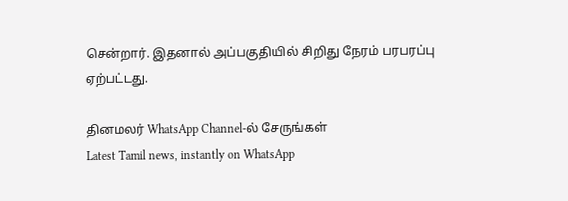சென்றார். இதனால் அப்பகுதியில் சிறிது நேரம் பரபரப்பு ஏற்பட்டது.

தினமலர் WhatsApp Channel-ல் சேருங்கள்
Latest Tamil news, instantly on WhatsApp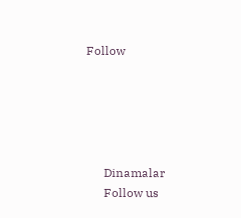Follow





      Dinamalar
      Follow us